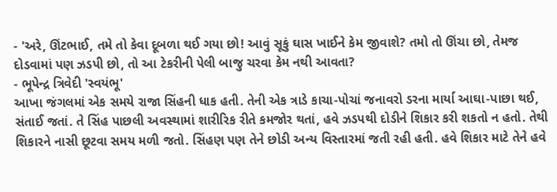- 'અરે, ઊંટભાઈ, તમે તો કેવા દૂબળા થઈ ગયા છો! આવું સૂકું ઘાસ ખાઈને કેમ જીવાશે? તમો તો ઊંચા છો, તેમજ દોડવામાં પણ ઝડપી છો, તો આ ટેકરીની પેલી બાજુ ચરવા કેમ નથી આવતા?
- ભૂપેન્દ્ર ત્રિવેદી 'સ્વયંભૂ'
આખા જંગલમાં એક સમયે રાજા સિંહની ધાક હતી. તેની એક ત્રાડે કાચા-પોચાં જનાવરો ડરના માર્યા આઘા-પાછા થઈ, સંતાઈ જતાં. તે સિંહ પાછલી અવસ્થામાં શારીરિક રીતે કમજોર થતાં, હવે ઝડપથી દોડીને શિકાર કરી શકતો ન હતો. તેથી શિકારને નાસી છૂટવા સમય મળી જતો. સિંહણ પણ તેને છોડી અન્ય વિસ્તારમાં જતી રહી હતી. હવે શિકાર માટે તેને હવે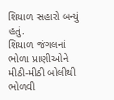શિયાળ સહારો બન્યું હતું.
શિયાળ જંગલનાં ભોળા પ્રાણીઓને મીઠી-મીઠી બોલીથી ભોળવી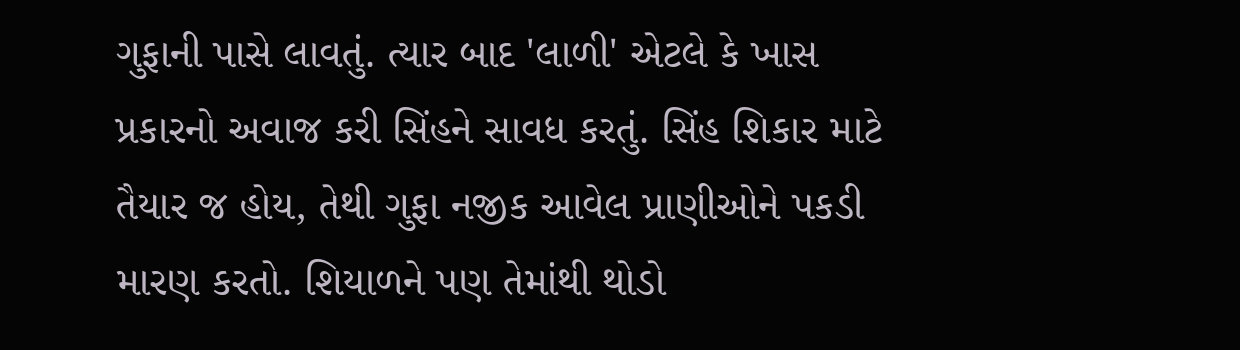ગુફાની પાસે લાવતું. ત્યાર બાદ 'લાળી' એટલે કે ખાસ પ્રકારનો અવાજ કરી સિંહને સાવધ કરતું. સિંહ શિકાર માટે તૈયાર જ હોય, તેથી ગુફા નજીક આવેલ પ્રાણીઓને પકડી મારણ કરતો. શિયાળને પણ તેમાંથી થોડો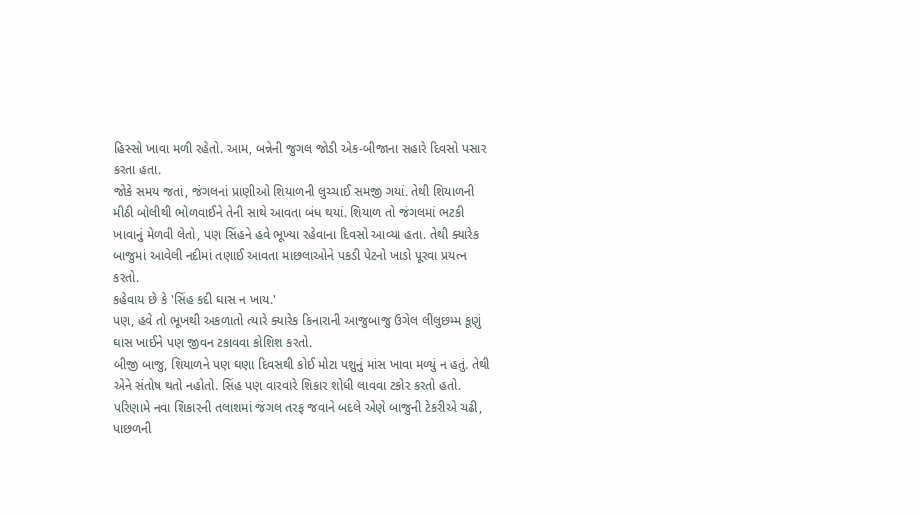હિસ્સો ખાવા મળી રહેતો. આમ, બન્નેની જુગલ જોડી એક-બીજાના સહારે દિવસો પસાર કરતા હતા.
જોકે સમય જતાં, જંગલનાં પ્રાણીઓ શિયાળની લુચ્ચાઈ સમજી ગયાં. તેથી શિયાળની મીઠી બોલીથી ભોળવાઈને તેની સાથે આવતા બંધ થયાં. શિયાળ તો જંગલમાં ભટકી ખાવાનું મેળવી લેતો, પણ સિંહને હવે ભૂખ્યા રહેવાના દિવસો આવ્યા હતા. તેથી ક્યારેક બાજુમાં આવેલી નદીમાં તણાઈ આવતા માછલાઓને પકડી પેટનો ખાડો પૂરવા પ્રયત્ન કરતો.
કહેવાય છે કે 'સિંહ કદી ઘાસ ન ખાય.'
પણ, હવે તો ભૂખથી અકળાતો ત્યારે ક્યારેક કિનારાની આજુબાજુ ઉગેલ લીલુછમ્મ કૂણું ઘાસ ખાઈને પણ જીવન ટકાવવા કોશિશ કરતો.
બીજી બાજુ, શિયાળને પણ ઘણા દિવસથી કોઈ મોટા પશુનું માંસ ખાવા મળ્યું ન હતું. તેથી એને સંતોષ થતો નહોતો. સિંહ પણ વારવારે શિકાર શોધી લાવવા ટકોર કરતો હતો. પરિણામે નવા શિકારની તલાશમાં જંગલ તરફ જવાને બદલે એણે બાજુની ટેકરીએ ચઢી, પાછળની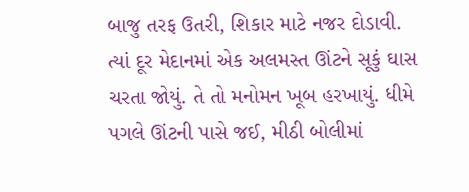બાજુ તરફ ઉતરી, શિકાર માટે નજર દોડાવી.
ત્યાં દૂર મેદાનમાં એક અલમસ્ત ઊંટને સૂકું ઘાસ ચરતા જોયું. તે તો મનોમન ખૂબ હરખાયું. ધીમે પગલે ઊંટની પાસે જઈ, મીઠી બોલીમાં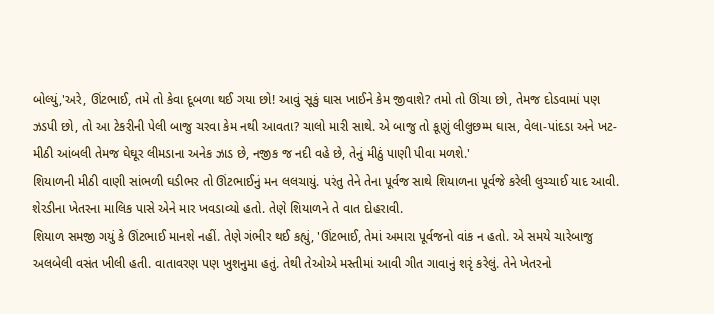બોલ્યું,'અરે, ઊંટભાઈ, તમે તો કેવા દૂબળા થઈ ગયા છો! આવું સૂકું ઘાસ ખાઈને કેમ જીવાશે? તમો તો ઊંચા છો, તેમજ દોડવામાં પણ ઝડપી છો, તો આ ટેકરીની પેલી બાજુ ચરવા કેમ નથી આવતા? ચાલો મારી સાથે. એ બાજુ તો કૂણું લીલુછમ્મ ઘાસ, વેલા-પાંદડા અને ખટ-મીઠી આંબલી તેમજ ઘેઘૂર લીમડાના અનેક ઝાડ છે, નજીક જ નદી વહે છે, તેનું મીઠું પાણી પીવા મળશે.'
શિયાળની મીઠી વાણી સાંભળી ઘડીભર તો ઊંટભાઈનું મન લલચાયું. પરંતુ તેને તેના પૂર્વજ સાથે શિયાળના પૂર્વજે કરેલી લુચ્ચાઈ યાદ આવી. શેરડીના ખેતરના માલિક પાસે એને માર ખવડાવ્યો હતો. તેણે શિયાળને તે વાત દોહરાવી.
શિયાળ સમજી ગયું કે ઊંટભાઈ માનશે નહીં. તેણે ગંભીર થઈ કહ્યું, 'ઊંટભાઈ, તેમાં અમારા પૂર્વજનો વાંક ન હતો. એ સમયે ચારેબાજુ અલબેલી વસંત ખીલી હતી. વાતાવરણ પણ ખુશનુમા હતું. તેથી તેઓએ મસ્તીમાં આવી ગીત ગાવાનું શરૃં કરેલું. તેને ખેતરનો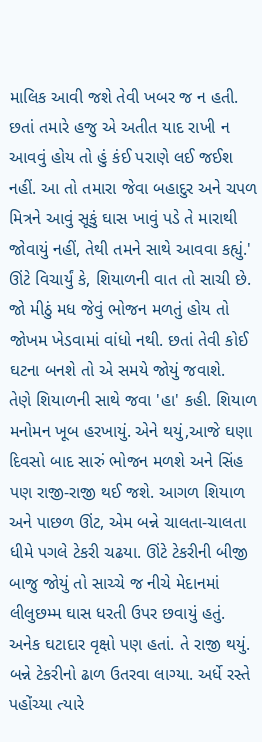માલિક આવી જશે તેવી ખબર જ ન હતી. છતાં તમારે હજુ એ અતીત યાદ રાખી ન આવવું હોય તો હું કંઈ પરાણે લઈ જઈશ નહીં. આ તો તમારા જેવા બહાદુર અને ચપળ મિત્રને આવું સૂકું ઘાસ ખાવું પડે તે મારાથી જોવાયું નહીં, તેથી તમને સાથે આવવા કહ્યું.'
ઊંટે વિચાર્યું કે, શિયાળની વાત તો સાચી છે. જો મીઠું મધ જેવું ભોજન મળતું હોય તો જોખમ ખેડવામાં વાંધો નથી. છતાં તેવી કોઈ ઘટના બનશે તો એ સમયે જોયું જવાશે.
તેણે શિયાળની સાથે જવા 'હા' કહી. શિયાળ મનોમન ખૂબ હરખાયું. એને થયું,આજે ઘણા દિવસો બાદ સારું ભોજન મળશે અને સિંહ પણ રાજી-રાજી થઈ જશે. આગળ શિયાળ અને પાછળ ઊંટ, એમ બન્ને ચાલતા-ચાલતા ધીમે પગલે ટેકરી ચઢયા. ઊંટે ટેકરીની બીજી બાજુ જોયું તો સાચ્ચે જ નીચે મેદાનમાં લીલુછમ્મ ઘાસ ધરતી ઉપર છવાયું હતું. અનેક ઘટાદાર વૃક્ષો પણ હતાં. તે રાજી થયું.
બન્ને ટેકરીનો ઢાળ ઉતરવા લાગ્યા. અર્ધે રસ્તે પહોંચ્યા ત્યારે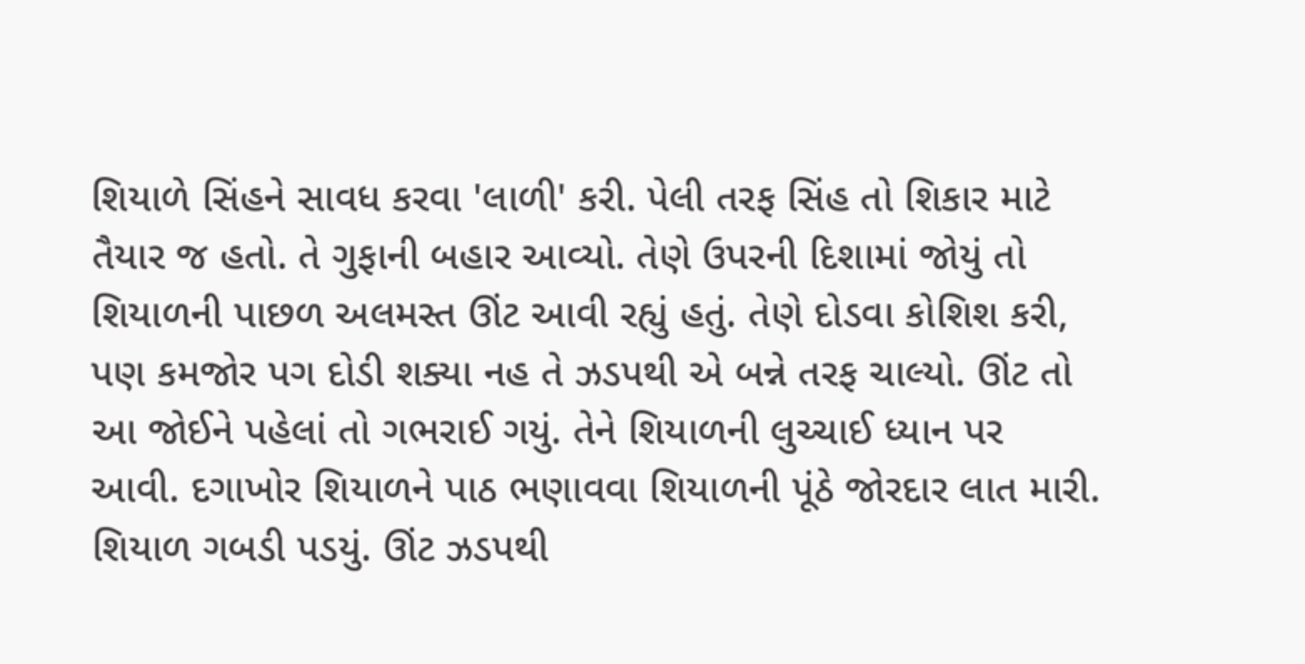શિયાળે સિંહને સાવધ કરવા 'લાળી' કરી. પેલી તરફ સિંહ તો શિકાર માટે તૈયાર જ હતો. તે ગુફાની બહાર આવ્યો. તેણે ઉપરની દિશામાં જોયું તો શિયાળની પાછળ અલમસ્ત ઊંટ આવી રહ્યું હતું. તેણે દોડવા કોશિશ કરી, પણ કમજોર પગ દોડી શક્યા નહ તે ઝડપથી એ બન્ને તરફ ચાલ્યો. ઊંટ તો આ જોઈને પહેલાં તો ગભરાઈ ગયું. તેને શિયાળની લુચ્ચાઈ ધ્યાન પર આવી. દગાખોર શિયાળને પાઠ ભણાવવા શિયાળની પૂંઠે જોરદાર લાત મારી. શિયાળ ગબડી પડયું. ઊંટ ઝડપથી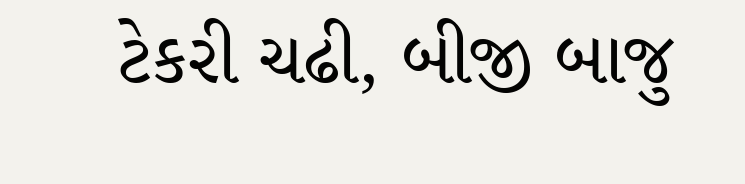ટેકરી ચઢી, બીજી બાજુ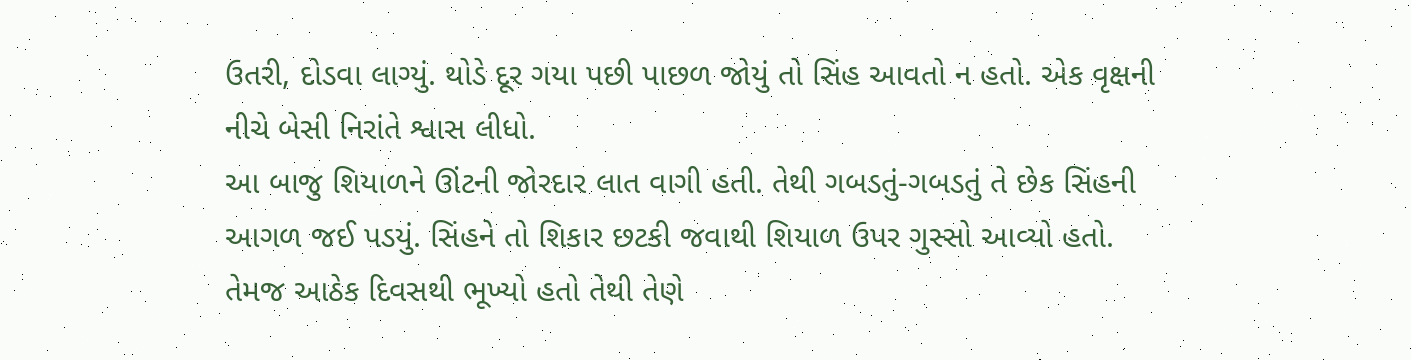ઉતરી, દોડવા લાગ્યું. થોડે દૂર ગયા પછી પાછળ જોયું તો સિંહ આવતો ન હતો. એક વૃક્ષની નીચે બેસી નિરાંતે શ્વાસ લીધો.
આ બાજુ શિયાળને ઊંટની જોરદાર લાત વાગી હતી. તેથી ગબડતું-ગબડતું તે છેક સિંહની આગળ જઈ પડયું. સિંહને તો શિકાર છટકી જવાથી શિયાળ ઉપર ગુસ્સો આવ્યો હતો. તેમજ આઠેક દિવસથી ભૂખ્યો હતો તેથી તેણે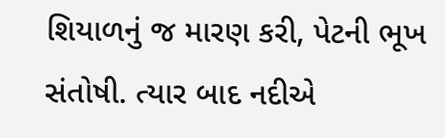શિયાળનું જ મારણ કરી, પેટની ભૂખ સંતોષી. ત્યાર બાદ નદીએ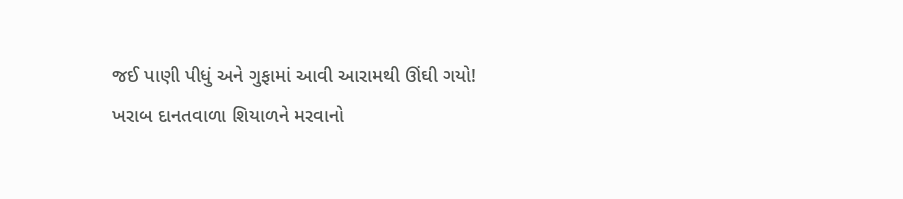જઈ પાણી પીધું અને ગુફામાં આવી આરામથી ઊંઘી ગયો!
ખરાબ દાનતવાળા શિયાળને મરવાનો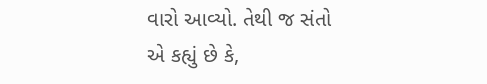વારો આવ્યો. તેથી જ સંતો એ કહ્યું છે કે,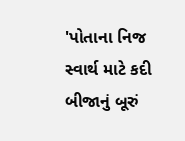'પોતાના નિજ સ્વાર્થ માટે કદી બીજાનું બૂરું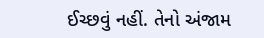ઈચ્છવું નહીં. તેનો અંજામ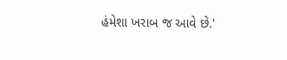હંમેશા ખરાબ જ આવે છે.'